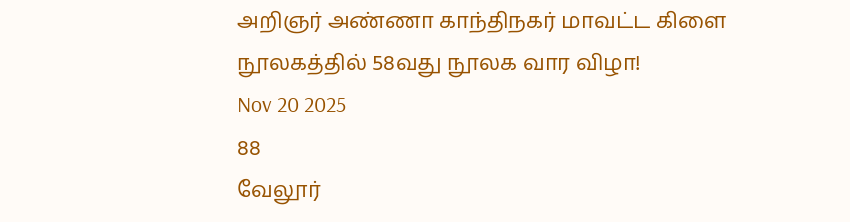அறிஞர் அண்ணா காந்திநகர் மாவட்ட கிளை நூலகத்தில் 58வது நூலக வார விழா!
Nov 20 2025
88
வேலூர்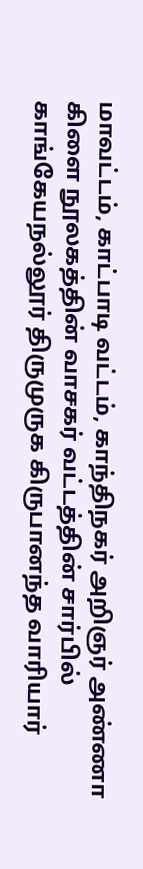மாவட்டம், காட்பாடி வட்டம், காந்திநகர் அறிஞர் அண்ணா கிளை நூலகத்தின் வாசகர் வட்டத்தின் சார்பில் காங்கேயநல்லூர் திருமுருக கிருபானந்த வாரியார்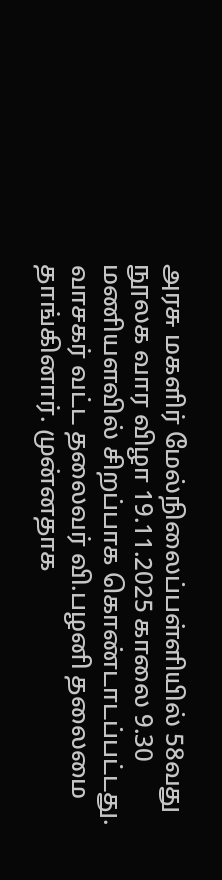அரசு மகளிர் மேல்நிலைப்பள்ளியில் 58வது நூலக வார விழா 19.11.2025 காலை 9.30 மணியளவில் சிறப்பாக கொண்டாடப்பட்டது.
வாசகர் வட்ட தலைவர் வி.பழனி தலைமை தாங்கினார். முன்னதாக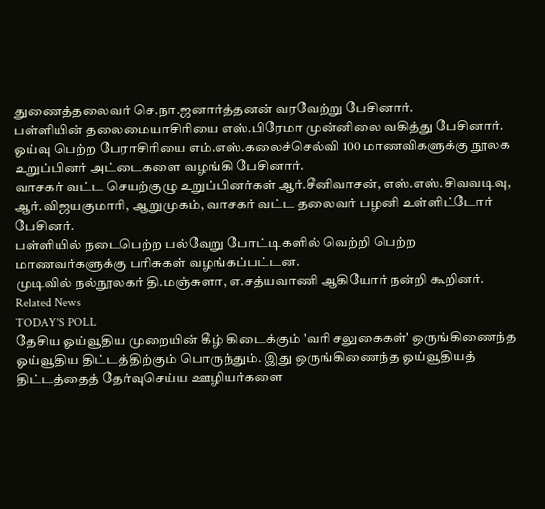துணைத்தலைவர் செ.நா.ஜனார்த்தனன் வரவேற்று பேசினார்.
பள்ளியின் தலைமையாசிரியை எஸ்.பிரேமா முன்னிலை வகித்து பேசினார்.
ஓய்வு பெற்ற பேராசிரியை எம்.எஸ்.கலைச்செல்வி 100 மாணவிகளுக்கு நூலக உறுப்பினர் அட்டைகளை வழங்கி பேசினார்.
வாசகர் வட்ட செயற்குழு உறுப்பினர்கள் ஆர்.சீனிவாசன், எஸ்.எஸ்.சிவவடிவு, ஆர்.விஜயகுமாரி, ஆறுமுகம், வாசகர் வட்ட தலைவர் பழனி உள்ளிட்டோர் பேசினர்.
பள்ளியில் நடைபெற்ற பல்வேறு போட்டிகளில் வெற்றி பெற்ற மாணவர்களுக்கு பரிசுகள் வழங்கப்பட்டன.
முடிவில் நல்நூலகர் தி.மஞ்சுளா, எ.சத்யவாணி ஆகியோர் நன்றி கூறினர்.
Related News
TODAY'S POLL
தேசிய ஓய்வூதிய முறையின் கீழ் கிடைக்கும் 'வரி சலுகைகள்' ஒருங்கிணைந்த ஓய்வூதிய திட்டத்திற்கும் பொருந்தும். இது ஒருங்கிணைந்த ஓய்வூதியத் திட்டத்தைத் தேர்வுசெய்ய ஊழியர்களை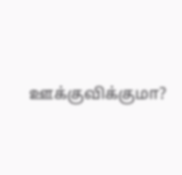ஊக்குவிக்குமா?